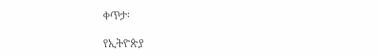ቀጥታ፡

የኢትዮጵያ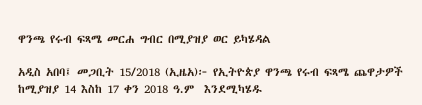ዋንጫ የሩብ ፍጻሜ መርሐ ግብር በሚያዝያ ወር ይካሄዳል

አዲስ አበባ፤ መጋቢት 15/2018 (ኢዜአ)፦ የኢትዮጵያ ዋንጫ የሩብ ፍጻሜ ጨዋታዎች ከሚያዝያ 14 እስከ 17 ቀን 2018 ዓ.ም  እንደሚካሄዱ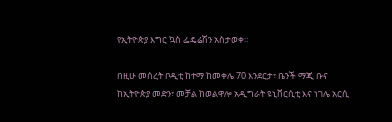የኢትዮጵያ እግር ኳስ ፌዴሬሽን አስታወቀ።

በዚሁ መሰረት ቦዲቲ ከተማ ከመቀሌ 70 እንደርታ፣ ቤንች ማጂ ቡና ከኢትዮጵያ መድን፣ መቻል ከወልዋሎ አዲግራት ዩኒቨርሲቲ እና ነገሌ አርሲ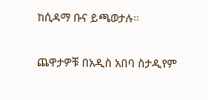ከሲዳማ ቡና ይጫወታሉ።

ጨዋታዎቹ በአዲስ አበባ ስታዲየም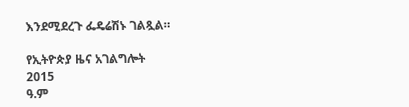እንደሚደረጉ ፌዴሬሽኑ ገልጿል።

የኢትዮጵያ ዜና አገልግሎት
2015
ዓ.ም